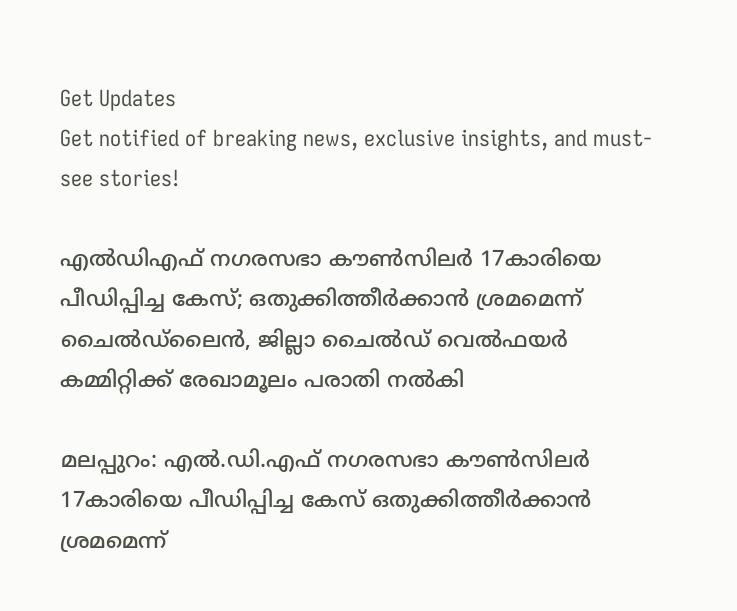Get Updates
Get notified of breaking news, exclusive insights, and must-see stories!

എല്‍ഡിഎഫ് നഗരസഭാ കൗണ്‍സിലര്‍ 17കാരിയെ പീഡിപ്പിച്ച കേസ്; ഒതുക്കിത്തീര്‍ക്കാന്‍ ശ്രമമെന്ന് ചൈല്‍ഡ്‌ലൈന്‍, ജില്ലാ ചൈല്‍ഡ് വെല്‍ഫയര്‍ കമ്മിറ്റിക്ക് രേഖാമൂലം പരാതി നല്‍കി

മലപ്പുറം: എല്‍.ഡി.എഫ് നഗരസഭാ കൗണ്‍സിലര്‍ 17കാരിയെ പീഡിപ്പിച്ച കേസ് ഒതുക്കിത്തീര്‍ക്കാന്‍ ശ്രമമെന്ന്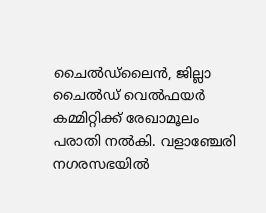ചൈല്‍ഡ്‌ലൈന്‍, ജില്ലാ ചൈല്‍ഡ് വെല്‍ഫയര്‍ കമ്മിറ്റിക്ക് രേഖാമൂലം പരാതി നല്‍കി. വളാഞ്ചേരി നഗരസഭയില്‍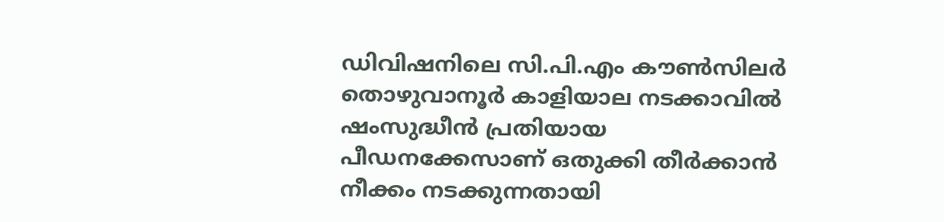ഡിവിഷനിലെ സി.പി.എം കൗണ്‍സിലര്‍ തൊഴുവാനൂര്‍ കാളിയാല നടക്കാവില്‍ ഷംസുദ്ധീന്‍ പ്രതിയായ പീഡനക്കേസാണ് ഒതുക്കി തീര്‍ക്കാന്‍ നീക്കം നടക്കുന്നതായി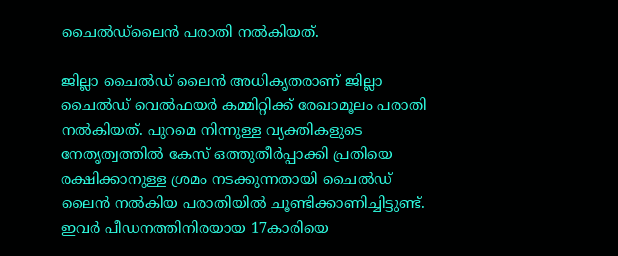ചൈല്‍ഡ്‌ലൈന്‍ പരാതി നല്‍കിയത്.

ജില്ലാ ചൈല്‍ഡ് ലൈന്‍ അധികൃതരാണ് ജില്ലാ ചൈല്‍ഡ് വെല്‍ഫയര്‍ കമ്മിറ്റിക്ക് രേഖാമൂലം പരാതി നല്‍കിയത്. പുറമെ നിന്നുള്ള വ്യക്തികളുടെ നേതൃത്വത്തില്‍ കേസ് ഒത്തുതീര്‍പ്പാക്കി പ്രതിയെ രക്ഷിക്കാനുള്ള ശ്രമം നടക്കുന്നതായി ചൈല്‍ഡ് ലൈന്‍ നല്‍കിയ പരാതിയില്‍ ചൂണ്ടിക്കാണിച്ചിട്ടുണ്ട്. ഇവര്‍ പീഡനത്തിനിരയായ 17കാരിയെ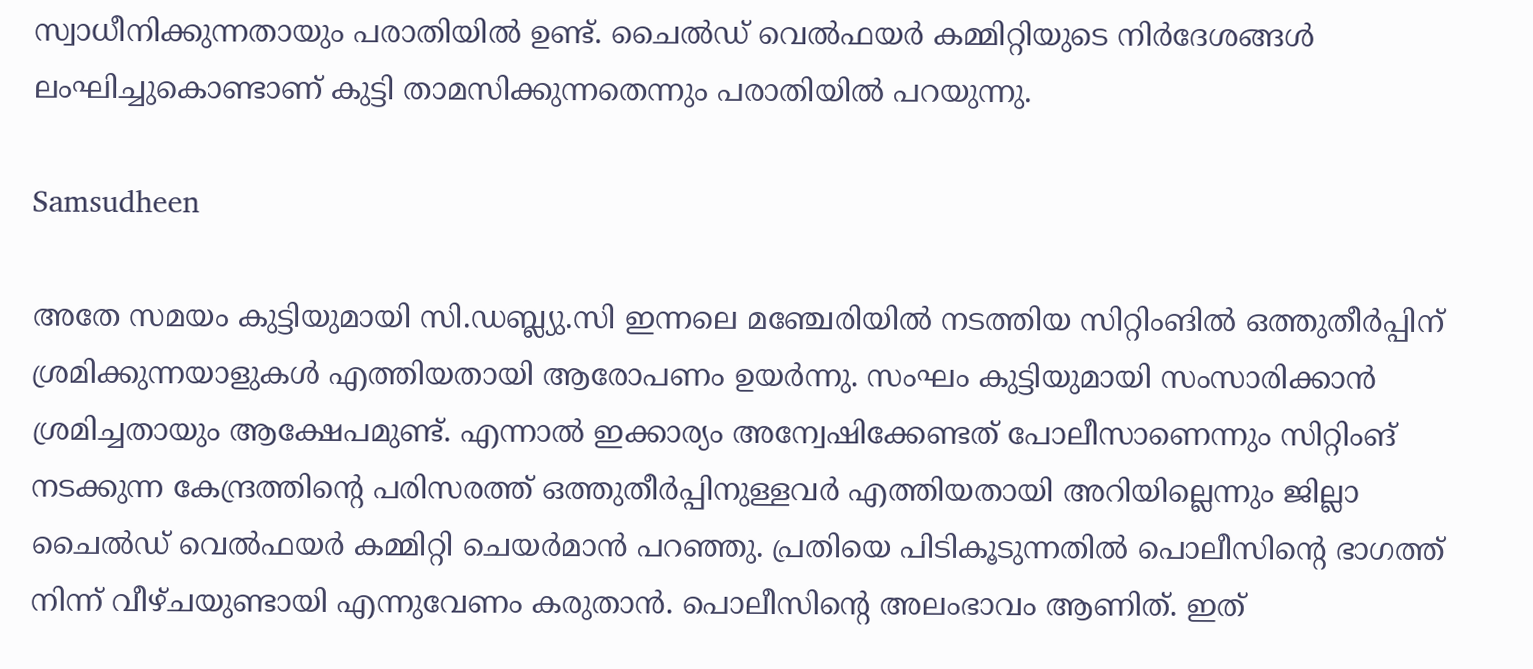സ്വാധീനിക്കുന്നതായും പരാതിയില്‍ ഉണ്ട്. ചൈല്‍ഡ് വെല്‍ഫയര്‍ കമ്മിറ്റിയുടെ നിര്‍ദേശങ്ങള്‍ ലംഘിച്ചുകൊണ്ടാണ് കുട്ടി താമസിക്കുന്നതെന്നും പരാതിയില്‍ പറയുന്നു.

Samsudheen

അതേ സമയം കുട്ടിയുമായി സി.ഡബ്ല്യു.സി ഇന്നലെ മഞ്ചേരിയില്‍ നടത്തിയ സിറ്റിംങില്‍ ഒത്തുതീര്‍പ്പിന് ശ്രമിക്കുന്നയാളുകള്‍ എത്തിയതായി ആരോപണം ഉയര്‍ന്നു. സംഘം കുട്ടിയുമായി സംസാരിക്കാന്‍ ശ്രമിച്ചതായും ആക്ഷേപമുണ്ട്. എന്നാല്‍ ഇക്കാര്യം അന്വേഷിക്കേണ്ടത് പോലീസാണെന്നും സിറ്റിംങ് നടക്കുന്ന കേന്ദ്രത്തിന്റെ പരിസരത്ത് ഒത്തുതീര്‍പ്പിനുള്ളവര്‍ എത്തിയതായി അറിയില്ലെന്നും ജില്ലാ ചൈല്‍ഡ് വെല്‍ഫയര്‍ കമ്മിറ്റി ചെയര്‍മാന്‍ പറഞ്ഞു. പ്രതിയെ പിടികൂടുന്നതില്‍ പൊലീസിന്റെ ഭാഗത്ത് നിന്ന് വീഴ്ചയുണ്ടായി എന്നുവേണം കരുതാന്‍. പൊലീസിന്റെ അലംഭാവം ആണിത്. ഇത്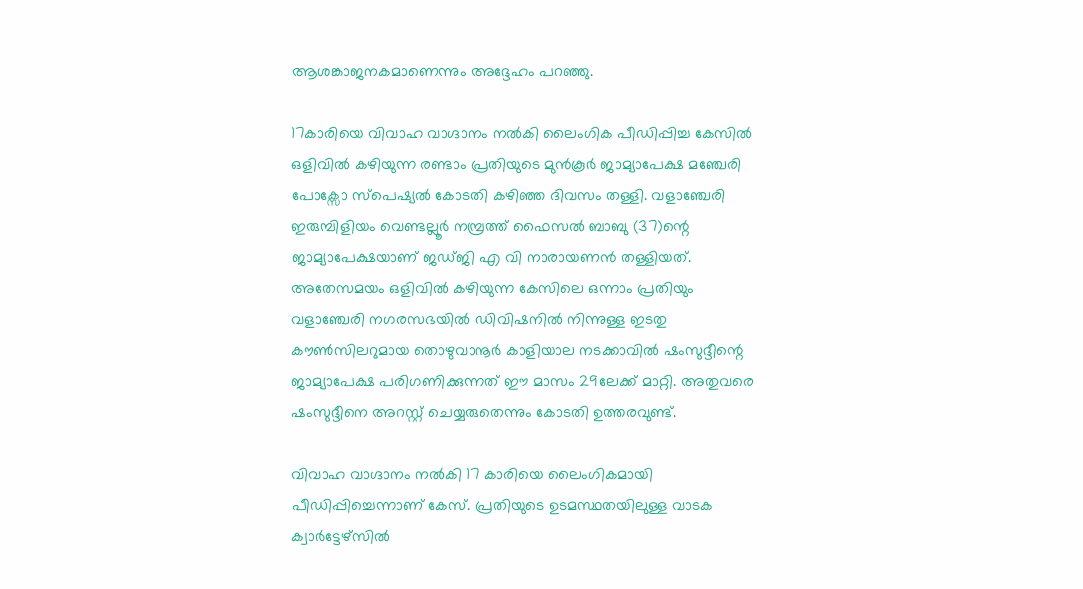ആശങ്കാജനകമാണെന്നും അദ്ദേഹം പറഞ്ഞു.

17കാരിയെ വിവാഹ വാഗ്ദാനം നല്‍കി ലൈംഗിക പീഡിപ്പിച്ച കേസില്‍ ഒളിവില്‍ കഴിയുന്ന രണ്ടാം പ്രതിയുടെ മുന്‍കൂര്‍ ജാമ്യാപേക്ഷ മഞ്ചേരി പോക്സോ സ്പെഷ്യല്‍ കോടതി കഴിഞ്ഞ ദിവസം തള്ളി. വളാഞ്ചേരി ഇരുമ്പിളിയം വെണ്ടല്ലൂര്‍ നമ്പ്രത്ത് ഫൈസല്‍ ബാബു (37)ന്റെ ജാമ്യാപേക്ഷയാണ് ജഡ്ജി എ വി നാരായണന്‍ തള്ളിയത്. അതേസമയം ഒളിവില്‍ കഴിയുന്ന കേസിലെ ഒന്നാം പ്രതിയും വളാഞ്ചേരി നഗരസഭയില്‍ ഡിവിഷനില്‍ നിന്നുള്ള ഇടതു കൗണ്‍സിലറുമായ തൊഴുവാനൂര്‍ കാളിയാല നടക്കാവില്‍ ഷംസുദ്ദീന്റെ ജാമ്യാപേക്ഷ പരിഗണിക്കുന്നത് ഈ മാസം 29ലേക്ക് മാറ്റി. അതുവരെ ഷംസുദ്ദീനെ അറസ്റ്റ് ചെയ്യരുതെന്നും കോടതി ഉത്തരവുണ്ട്.

വിവാഹ വാഗ്ദാനം നല്‍കി 17 കാരിയെ ലൈംഗികമായി പീഡിപ്പിച്ചെന്നാണ് കേസ്. പ്രതിയുടെ ഉടമസ്ഥതയിലുള്ള വാടക ക്വാര്‍ട്ടേഴ്സില്‍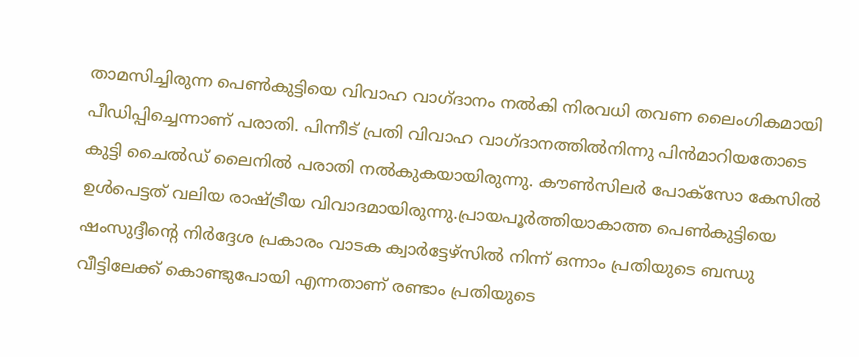താമസിച്ചിരുന്ന പെണ്‍കുട്ടിയെ വിവാഹ വാഗ്ദാനം നല്‍കി നിരവധി തവണ ലൈംഗികമായി പീഡിപ്പിച്ചെന്നാണ് പരാതി. പിന്നീട് പ്രതി വിവാഹ വാഗ്ദാനത്തില്‍നിന്നു പിന്‍മാറിയതോടെ കുട്ടി ചൈല്‍ഡ് ലൈനില്‍ പരാതി നല്‍കുകയായിരുന്നു. കൗണ്‍സിലര്‍ പോക്സോ കേസില്‍ ഉള്‍പെട്ടത് വലിയ രാഷ്ട്രീയ വിവാദമായിരുന്നു.പ്രായപൂര്‍ത്തിയാകാത്ത പെണ്‍കുട്ടിയെ ഷംസുദ്ദീന്റെ നിര്‍ദ്ദേശ പ്രകാരം വാടക ക്വാര്‍ട്ടേഴ്സില്‍ നിന്ന് ഒന്നാം പ്രതിയുടെ ബന്ധു വീട്ടിലേക്ക് കൊണ്ടുപോയി എന്നതാണ് രണ്ടാം പ്രതിയുടെ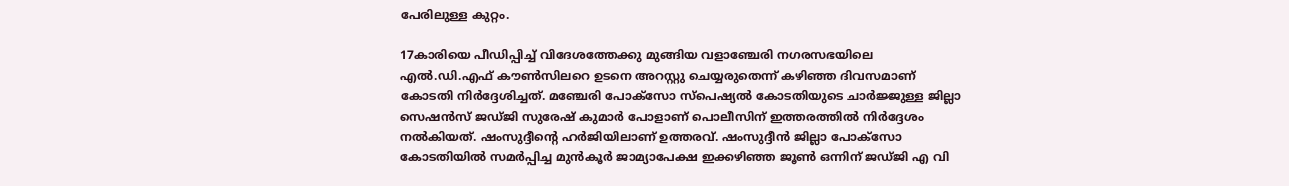പേരിലുള്ള കുറ്റം.

17കാരിയെ പീഡിപ്പിച്ച് വിദേശത്തേക്കു മുങ്ങിയ വളാഞ്ചേരി നഗരസഭയിലെ എല്‍.ഡി.എഫ് കൗണ്‍സിലറെ ഉടനെ അറസ്റ്റു ചെയ്യരുതെന്ന് കഴിഞ്ഞ ദിവസമാണ് കോടതി നിര്‍ദ്ദേശിച്ചത്. മഞ്ചേരി പോക്‌സോ സ്‌പെഷ്യല്‍ കോടതിയുടെ ചാര്‍ജ്ജുള്ള ജില്ലാ സെഷന്‍സ് ജഡ്ജി സുരേഷ് കുമാര്‍ പോളാണ് പൊലീസിന് ഇത്തരത്തില്‍ നിര്‍ദ്ദേശം നല്‍കിയത്. ഷംസുദ്ദീന്റെ ഹര്‍ജിയിലാണ് ഉത്തരവ്. ഷംസുദ്ദീന്‍ ജില്ലാ പോക്‌സോ കോടതിയില്‍ സമര്‍പ്പിച്ച മുന്‍കൂര്‍ ജാമ്യാപേക്ഷ ഇക്കഴിഞ്ഞ ജൂണ്‍ ഒന്നിന് ജഡ്ജി എ വി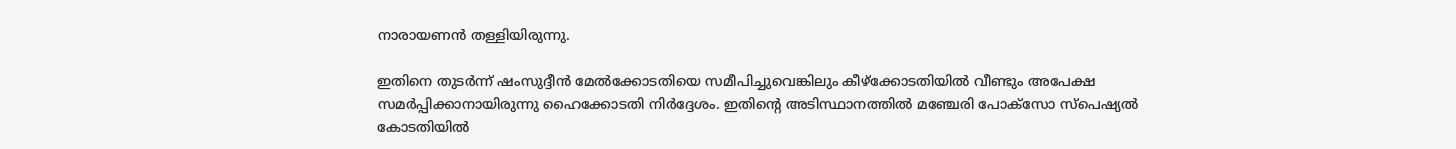നാരായണന്‍ തള്ളിയിരുന്നു.

ഇതിനെ തുടര്‍ന്ന് ഷംസുദ്ദീന്‍ മേല്‍ക്കോടതിയെ സമീപിച്ചുവെങ്കിലും കീഴ്‌ക്കോടതിയില്‍ വീണ്ടും അപേക്ഷ സമര്‍പ്പിക്കാനായിരുന്നു ഹൈക്കോടതി നിര്‍ദ്ദേശം. ഇതിന്റെ അടിസ്ഥാനത്തില്‍ മഞ്ചേരി പോക്‌സോ സ്‌പെഷ്യല്‍ കോടതിയില്‍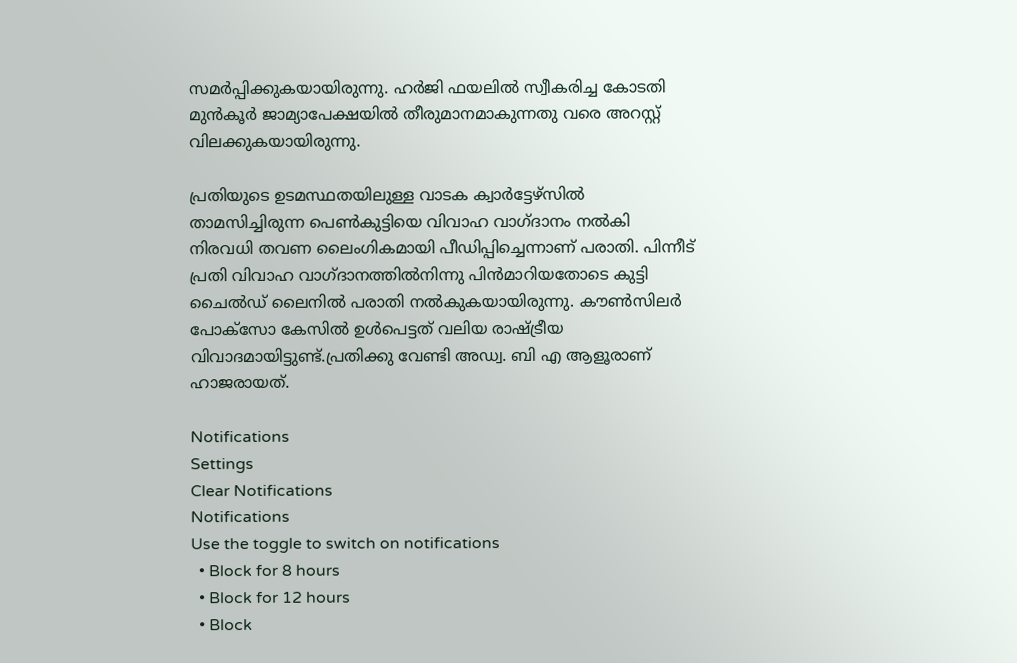സമര്‍പ്പിക്കുകയായിരുന്നു. ഹര്‍ജി ഫയലില്‍ സ്വീകരിച്ച കോടതി മുന്‍കൂര്‍ ജാമ്യാപേക്ഷയില്‍ തീരുമാനമാകുന്നതു വരെ അറസ്റ്റ് വിലക്കുകയായിരുന്നു.

പ്രതിയുടെ ഉടമസ്ഥതയിലുള്ള വാടക ക്വാര്‍ട്ടേഴ്സില്‍ താമസിച്ചിരുന്ന പെണ്‍കുട്ടിയെ വിവാഹ വാഗ്ദാനം നല്‍കി നിരവധി തവണ ലൈംഗികമായി പീഡിപ്പിച്ചെന്നാണ് പരാതി. പിന്നീട് പ്രതി വിവാഹ വാഗ്ദാനത്തില്‍നിന്നു പിന്‍മാറിയതോടെ കുട്ടി ചൈല്‍ഡ് ലൈനില്‍ പരാതി നല്‍കുകയായിരുന്നു. കൗണ്‍സിലര്‍ പോക്സോ കേസില്‍ ഉള്‍പെട്ടത് വലിയ രാഷ്ട്രീയ വിവാദമായിട്ടുണ്ട്.പ്രതിക്കു വേണ്ടി അഡ്വ. ബി എ ആളൂരാണ് ഹാജരായത്.

Notifications
Settings
Clear Notifications
Notifications
Use the toggle to switch on notifications
  • Block for 8 hours
  • Block for 12 hours
  • Block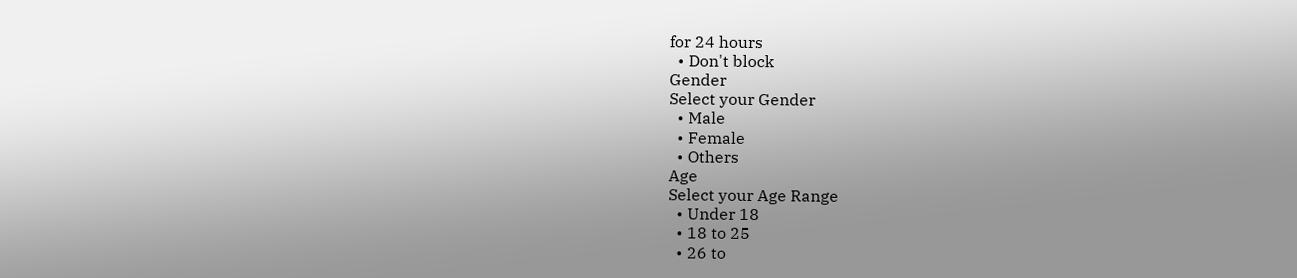for 24 hours
  • Don't block
Gender
Select your Gender
  • Male
  • Female
  • Others
Age
Select your Age Range
  • Under 18
  • 18 to 25
  • 26 to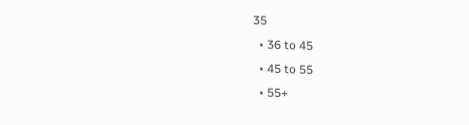35
  • 36 to 45
  • 45 to 55
  • 55+